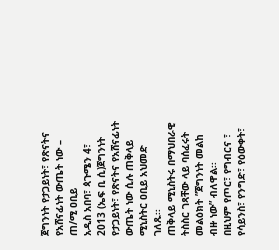ጀግንነት የታጋይነት፣ የጽናትና የአሸናፊነት ውጤት ነው – ጠ/ሚ ዐቢይ
አዲስ አበባ፣ ጳጉሜን 4፣ 2013 (ኤፍ ቢ ሲ)ጀግንነት የታጋይነት፣ የጽናትና የአሸናፊነት ውጤት ነው ሲሉ ጠቅላይ ሚኒስትር ዐቢይ አህመድ ገለጹ፡፡
ጠቅላይ ሚኒስትሩ በማህበራዊ ትስስር ገጻቸው ላይ ባሰፈሩት መልዕክት ”ጀግንነት መልከ ብዙ ነው” ብለዋል፡፡
በዚህም የጦር፣ የግብርና ፣ የሳይንስ፣ የንግድ፣ የዕውቀት፣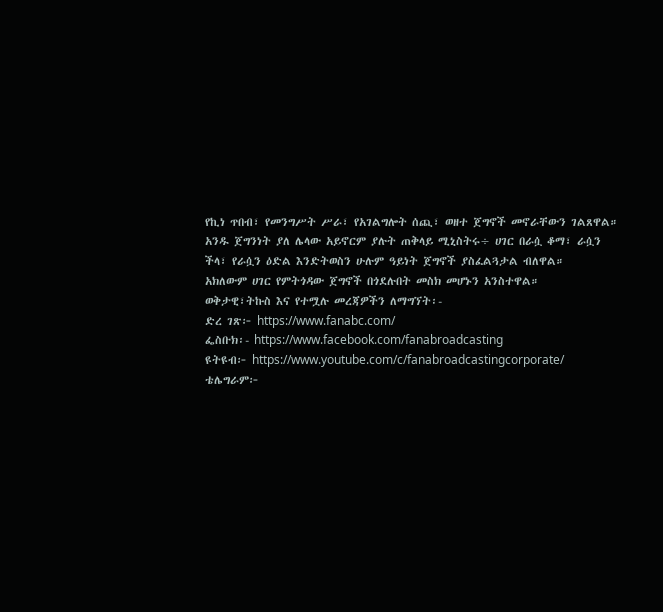የኪነ ጥበብ፣ የመንግሥት ሥራ፣ የአገልግሎት ሰጪ፣ ወዘተ ጀግኖች መኖራቸውን ገልጸዋል።
አንዱ ጀግንነት ያለ ሌላው አይኖርም ያሉት ጠቅላይ ሚኒስትሩ÷ ሀገር በራሷ ቆማ፣ ራሷን ችላ፣ የራሷን ዕድል እንድትወስን ሁሉም ዓይነት ጀግኖች ያስፈልጓታል ብለዋል።
አክለውም ሀገር የምትጎዳው ጀግኖች በጎደሉበት መስክ መሆኑን አንስተዋል።
ወቅታዊ፣ትኩስ እና የተሟሉ መረጃዎችን ለማግኘት፡-
ድረ ገጽ፦ https://www.fanabc.com/
ፌስቡክ፡- https://www.facebook.com/fanabroadcasting
ዩትዩብ፦ https://www.youtube.com/c/fanabroadcastingcorporate/
ቴሌግራም፦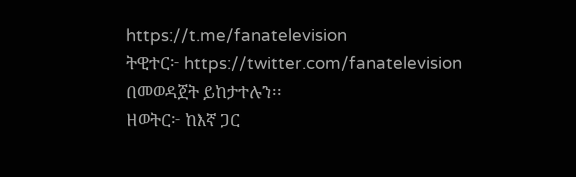https://t.me/fanatelevision
ትዊተር፦ https://twitter.com/fanatelevision በመወዳጀት ይከታተሉን፡፡
ዘወትር፦ ከእኛ ጋር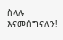ስላሉ እናመሰግናለን!